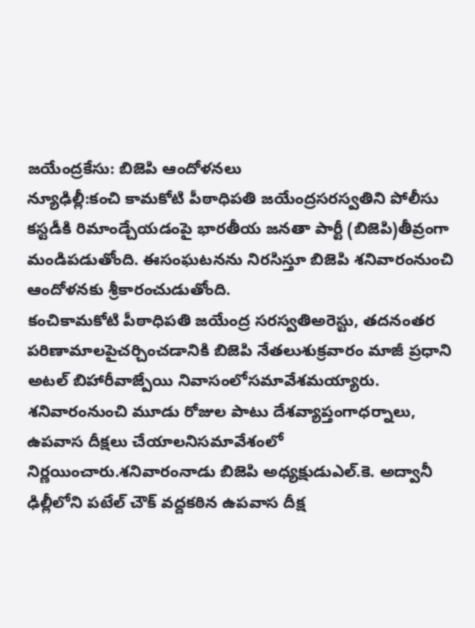జయేంద్రకేసు: బిజెపి ఆందోళనలు
న్యూఢిల్లీ:కంచి కామకోటి పీఠాధిపతి జయేంద్రసరస్వతిని పోలీసు కస్టడీకి రిమాండ్చేయడంపై భారతీయ జనతా పార్టీ (బిజెపి)తీవ్రంగా మండిపడుతోంది. ఈసంఘటనను నిరసిస్తూ బిజెపి శనివారంనుంచి ఆందోళనకు శ్రీకారంచుడుతోంది.
కంచికామకోటి పీఠాధిపతి జయేంద్ర సరస్వతిఅరెస్టు, తదనంతర పరిణామాలపైచర్చించడానికి బిజెపి నేతలుశుక్రవారం మాజీ ప్రధాని అటల్ బిహారీవాజ్పేయి నివాసంలోసమావేశమయ్యారు. శనివారంనుంచి మూడు రోజుల పాటు దేశవ్యాప్తంగాధర్నాలు, ఉపవాస దీక్షలు చేయాలనిసమావేశంలో నిర్ణయించారు.శనివారంనాడు బిజెపి అధ్యక్షుడుఎల్.కె. అద్వానీ ఢిల్లీలోని పటేల్ చౌక్ వద్దకఠిన ఉపవాస దీక్ష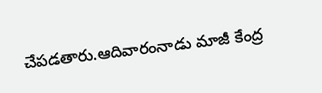చేపడతారు.ఆదివారంనాడు మాజీ కేంద్ర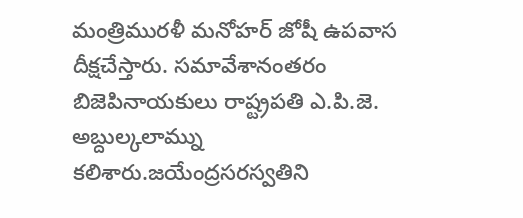మంత్రిమురళీ మనోహర్ జోషీ ఉపవాస దీక్షచేస్తారు. సమావేశానంతరం బిజెపినాయకులు రాష్ట్రపతి ఎ.పి.జె. అబ్దుల్కలామ్ను కలిశారు.జయేంద్రసరస్వతిని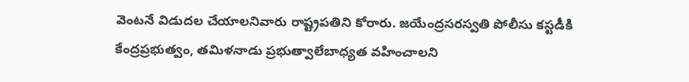వెంటనే విడుదల చేయాలనివారు రాష్ట్రపతిని కోరారు. జయేంద్రసరస్వతి పోలీసు కస్టడీకి కేంద్రప్రభుత్వం, తమిళనాడు ప్రభుత్వాలేబాధ్యత వహించాలని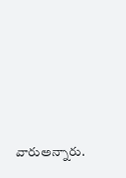వారుఅన్నారు.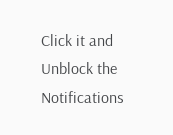Click it and Unblock the Notifications